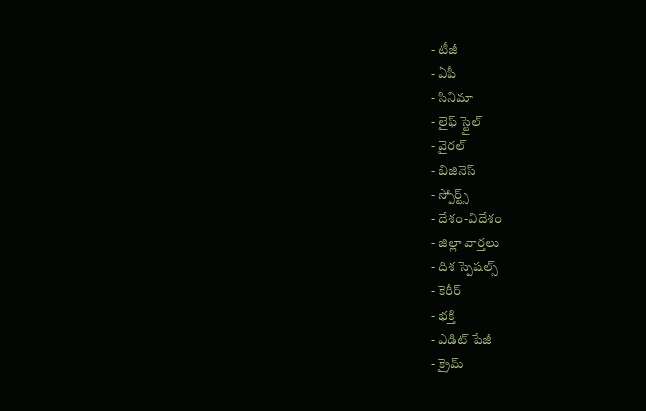- టీజీ
- ఏపీ
- సినిమా
- లైఫ్ స్టైల్
- వైరల్
- బిజినెస్
- స్పోర్ట్స్
- దేశం-విదేశం
- జిల్లా వార్తలు
- దిశ స్పెషల్స్
- కెరీర్
- భక్తి
- ఎడిట్ పేజీ
- క్రైమ్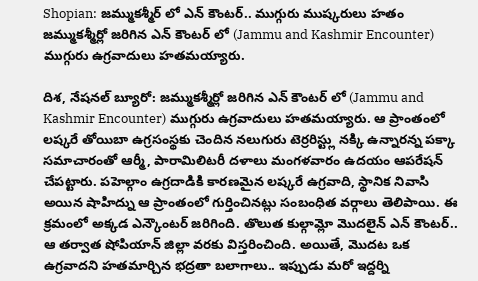Shopian: జమ్ముకశ్మీర్ లో ఎన్ కౌంటర్.. ముగ్గురు ముష్కరులు హతం
జమ్ముకశ్మీర్లో జరిగిన ఎన్ కౌంటర్ లో (Jammu and Kashmir Encounter) ముగ్గురు ఉగ్రవాదులు హతమయ్యారు.

దిశ, నేషనల్ బ్యూరో: జమ్ముకశ్మీర్లో జరిగిన ఎన్ కౌంటర్ లో (Jammu and Kashmir Encounter) ముగ్గురు ఉగ్రవాదులు హతమయ్యారు. ఆ ప్రాంతంలో లష్కరే తోయిబా ఉగ్రసంస్థకు చెందిన నలుగురు టెర్రరిస్ట్లు నక్కి ఉన్నారన్న పక్కా సమాచారంతో ఆర్మీ, పారామిలిటరీ దళాలు మంగళవారం ఉదయం ఆపరేషన్ చేపట్టారు. పహెల్గాం ఉగ్రదాడికి కారణమైన లష్కరే ఉగ్రవాది, స్థానిక నివాసి అయిన షాహిద్ను ఆ ప్రాంతంలో గుర్తించినట్లు సంబంధిత వర్గాలు తెలిపాయి. ఈ క్రమంలో అక్కడ ఎన్కౌంటర్ జరిగింది. తొలుత కుల్గామ్లో మొదలైన్ ఎన్ కౌంటర్.. ఆ తర్వాత షోపియాన్ జిల్లా వరకు విస్తరించింది. అయితే, మొదట ఒక ఉగ్రవాదని హతమార్చిన భద్రతా బలాగాలు.. ఇప్పుడు మరో ఇద్దర్ని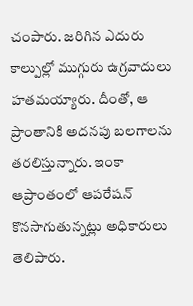చంపారు. జరిగిన ఎదురు కాల్పుల్లో ముగ్గురు ఉగ్రవాదులు హతమయ్యారు. దీంతో, ఆ ప్రాంతానికి అదనపు బలగాలను తరలిస్తున్నారు. ఇంకా ఆప్రాంతంలో ఆపరేషన్ కొనసాగుతున్నట్లు అధికారులు తెలిపారు.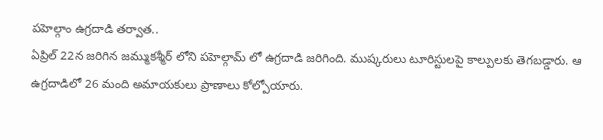పహెల్గాం ఉగ్రదాడి తర్వాత..
ఏప్రిల్ 22న జరిగిన జమ్ముకశ్మీర్ లోని పహెల్గామ్ లో ఉగ్రదాడి జరిగింది. ముష్కరులు టూరిస్టులపై కాల్పులకు తెగబడ్డారు. ఆ ఉగ్రదాడిలో 26 మంది అమాయకులు ప్రాణాలు కోల్పోయారు.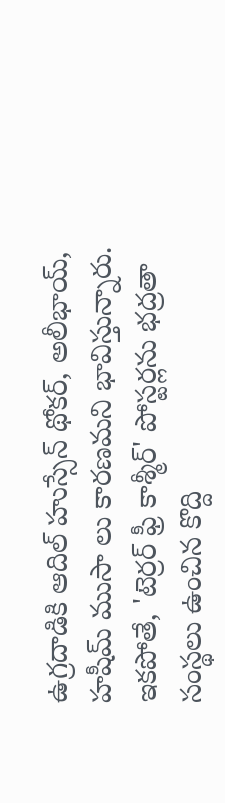ఉగ్రదాడికి ఆదిల్ హుస్సేన్ థోకర్, అలీభాయ్, హషీమ్ ముసా లు కారణమని భావిస్తున్నారు. ఇకపోతే, 'టెర్రర్ ఫ్రీ కాశ్మీర్' పోస్టర్లను భద్రతా సంస్థలు ఉంచిన కొద్ది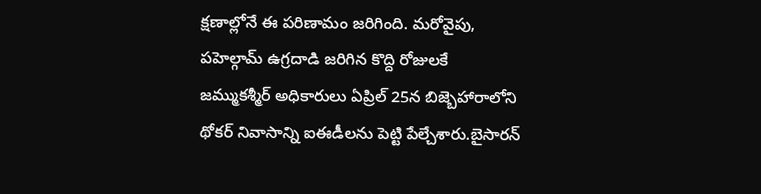క్షణాల్లోనే ఈ పరిణామం జరిగింది. మరోవైపు, పహెల్గామ్ ఉగ్రదాడి జరిగిన కొద్ది రోజులకే జమ్ముకశ్మీర్ అధికారులు ఏప్రిల్ 25న బిజ్బెహారాలోని థోకర్ నివాసాన్ని ఐఈడీలను పెట్టి పేల్చేశారు.బైసారన్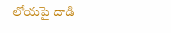లోయపై దాడి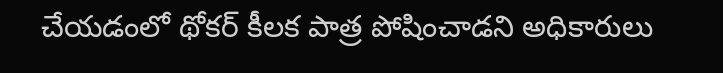చేయడంలో థోకర్ కీలక పాత్ర పోషించాడని అధికారులు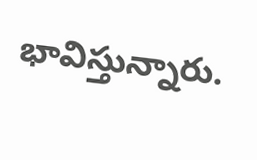భావిస్తున్నారు.